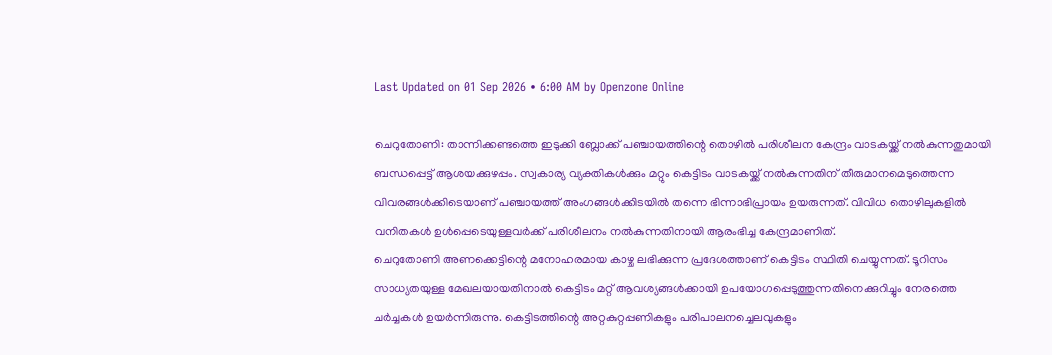Last Updated on 01 Sep 2026 • 6:00 AM by Openzone Online

ചെറുതോണി: താന്നിക്കണ്ടത്തെ ഇടുക്കി ബ്ലോക്ക് പഞ്ചായത്തിന്റെ തൊഴിൽ പരിശീലന കേന്ദ്രം വാടകയ്ക്ക് നൽകുന്നതുമായി ബന്ധപ്പെട്ട് ആശയക്കുഴപ്പം. സ്വകാര്യ വ്യക്തികൾക്കും മറ്റും കെട്ടിടം വാടകയ്ക്ക് നൽകുന്നതിന് തീരുമാനമെടുത്തെന്ന വിവരങ്ങൾക്കിടെയാണ് പഞ്ചായത്ത് അംഗങ്ങൾക്കിടയിൽ തന്നെ ഭിന്നാഭിപ്രായം ഉയരുന്നത്. വിവിധ തൊഴിലുകളിൽ വനിതകൾ ഉൾപ്പെടെയുള്ളവർക്ക് പരിശീലനം നൽകുന്നതിനായി ആരംഭിച്ച കേന്ദ്രമാണിത്.
ചെറുതോണി അണക്കെട്ടിന്റെ മനോഹരമായ കാഴ്ച ലഭിക്കുന്ന പ്രദേശത്താണ് കെട്ടിടം സ്ഥിതി ചെയ്യുന്നത്. ടൂറിസം സാധ്യതയുള്ള മേഖലയായതിനാൽ കെട്ടിടം മറ്റ് ആവശ്യങ്ങൾക്കായി ഉപയോഗപ്പെടുത്തുന്നതിനെക്കുറിച്ചും നേരത്തെ ചർച്ചകൾ ഉയർന്നിരുന്നു. കെട്ടിടത്തിന്റെ അറ്റകുറ്റപ്പണികളും പരിപാലനച്ചെലവുകളും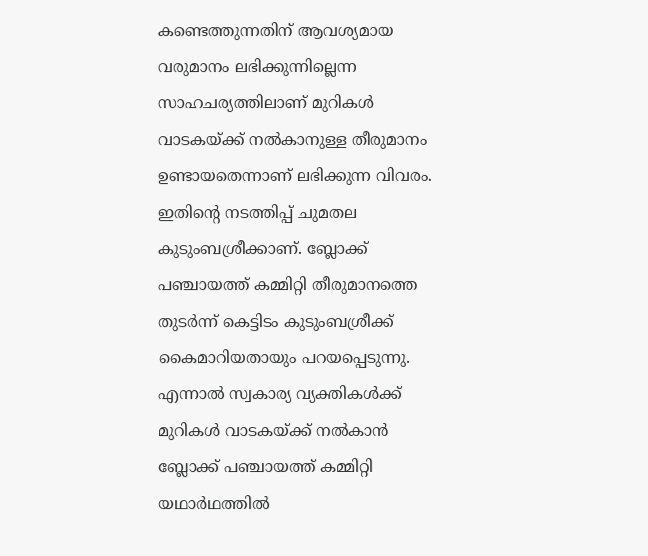കണ്ടെത്തുന്നതിന് ആവശ്യമായ വരുമാനം ലഭിക്കുന്നില്ലെന്ന സാഹചര്യത്തിലാണ് മുറികൾ വാടകയ്ക്ക് നൽകാനുള്ള തീരുമാനം ഉണ്ടായതെന്നാണ് ലഭിക്കുന്ന വിവരം. ഇതിന്റെ നടത്തിപ്പ് ചുമതല കുടുംബശ്രീക്കാണ്. ബ്ലോക്ക് പഞ്ചായത്ത് കമ്മിറ്റി തീരുമാനത്തെ തുടർന്ന് കെട്ടിടം കുടുംബശ്രീക്ക് കൈമാറിയതായും പറയപ്പെടുന്നു. എന്നാൽ സ്വകാര്യ വ്യക്തികൾക്ക് മുറികൾ വാടകയ്ക്ക് നൽകാൻ ബ്ലോക്ക് പഞ്ചായത്ത് കമ്മിറ്റി യഥാർഥത്തിൽ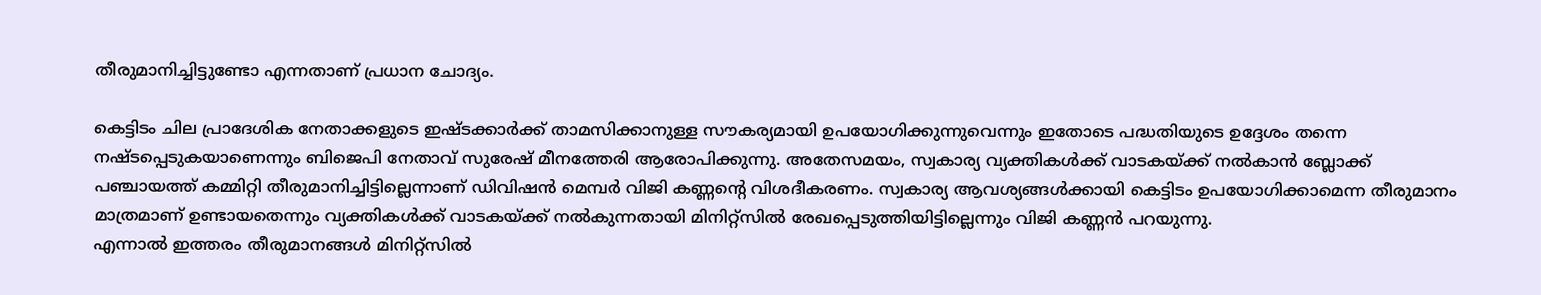തീരുമാനിച്ചിട്ടുണ്ടോ എന്നതാണ് പ്രധാന ചോദ്യം.

കെട്ടിടം ചില പ്രാദേശിക നേതാക്കളുടെ ഇഷ്ടക്കാർക്ക് താമസിക്കാനുള്ള സൗകര്യമായി ഉപയോഗിക്കുന്നുവെന്നും ഇതോടെ പദ്ധതിയുടെ ഉദ്ദേശം തന്നെ നഷ്ടപ്പെടുകയാണെന്നും ബിജെപി നേതാവ് സുരേഷ് മീനത്തേരി ആരോപിക്കുന്നു. അതേസമയം, സ്വകാര്യ വ്യക്തികൾക്ക് വാടകയ്ക്ക് നൽകാൻ ബ്ലോക്ക് പഞ്ചായത്ത് കമ്മിറ്റി തീരുമാനിച്ചിട്ടില്ലെന്നാണ് ഡിവിഷൻ മെമ്പർ വിജി കണ്ണന്റെ വിശദീകരണം. സ്വകാര്യ ആവശ്യങ്ങൾക്കായി കെട്ടിടം ഉപയോഗിക്കാമെന്ന തീരുമാനം മാത്രമാണ് ഉണ്ടായതെന്നും വ്യക്തികൾക്ക് വാടകയ്ക്ക് നൽകുന്നതായി മിനിറ്റ്സിൽ രേഖപ്പെടുത്തിയിട്ടില്ലെന്നും വിജി കണ്ണൻ പറയുന്നു.
എന്നാൽ ഇത്തരം തീരുമാനങ്ങൾ മിനിറ്റ്സിൽ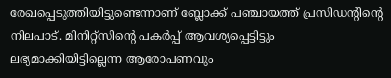രേഖപ്പെടുത്തിയിട്ടുണ്ടെന്നാണ് ബ്ലോക്ക് പഞ്ചായത്ത് പ്രസിഡന്റിന്റെ നിലപാട്. മിനിറ്റ്സിന്റെ പകർപ്പ് ആവശ്യപ്പെട്ടിട്ടും ലഭ്യമാക്കിയിട്ടില്ലെന്ന ആരോപണവും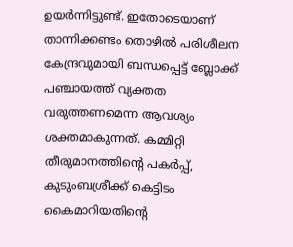ഉയർന്നിട്ടുണ്ട്. ഇതോടെയാണ് താന്നിക്കണ്ടം തൊഴിൽ പരിശീലന കേന്ദ്രവുമായി ബന്ധപ്പെട്ട് ബ്ലോക്ക് പഞ്ചായത്ത് വ്യക്തത വരുത്തണമെന്ന ആവശ്യം ശക്തമാകുന്നത്. കമ്മിറ്റി തീരുമാനത്തിന്റെ പകർപ്പ്, കുടുംബശ്രീക്ക് കെട്ടിടം കൈമാറിയതിന്റെ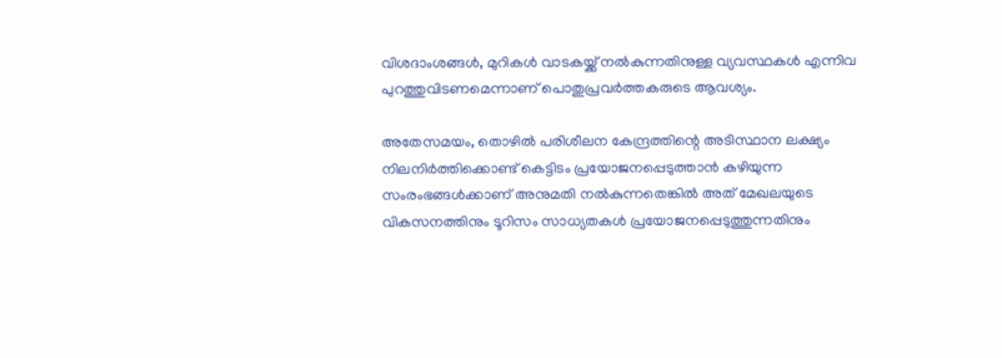വിശദാംശങ്ങൾ, മുറികൾ വാടകയ്ക്ക് നൽകുന്നതിനുള്ള വ്യവസ്ഥകൾ എന്നിവ പുറത്തുവിടണമെന്നാണ് പൊതുപ്രവർത്തകരുടെ ആവശ്യം.

അതേസമയം, തൊഴിൽ പരിശീലന കേന്ദ്രത്തിന്റെ അടിസ്ഥാന ലക്ഷ്യം നിലനിർത്തിക്കൊണ്ട് കെട്ടിടം പ്രയോജനപ്പെടുത്താൻ കഴിയുന്ന സംരംഭങ്ങൾക്കാണ് അനുമതി നൽകുന്നതെങ്കിൽ അത് മേഖലയുടെ വികസനത്തിനും ടൂറിസം സാധ്യതകൾ പ്രയോജനപ്പെടുത്തുന്നതിനും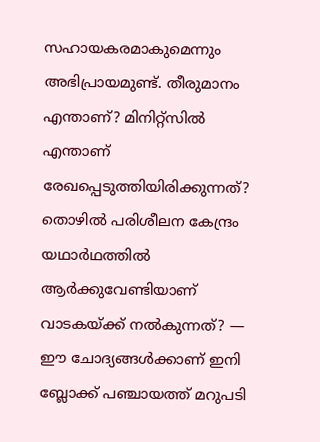സഹായകരമാകുമെന്നും അഭിപ്രായമുണ്ട്. തീരുമാനം എന്താണ്? മിനിറ്റ്സിൽ എന്താണ് രേഖപ്പെടുത്തിയിരിക്കുന്നത്? തൊഴിൽ പരിശീലന കേന്ദ്രം യഥാർഥത്തിൽ ആർക്കുവേണ്ടിയാണ് വാടകയ്ക്ക് നൽകുന്നത്? — ഈ ചോദ്യങ്ങൾക്കാണ് ഇനി ബ്ലോക്ക് പഞ്ചായത്ത് മറുപടി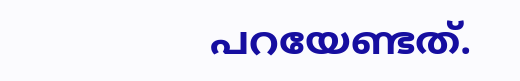പറയേണ്ടത്.